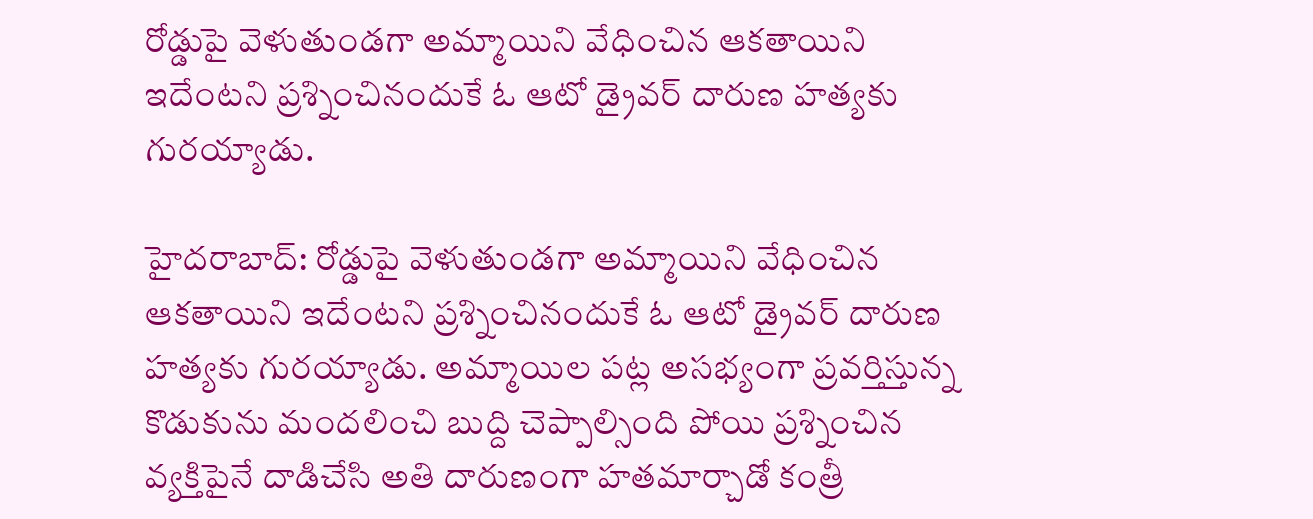రోడ్డుపై వెళుతుండగా అమ్మాయిని వేధించిన ఆకతాయిని ఇదేంటని ప్రశ్నించినందుకే ఓ ఆటో డ్రైవర్ దారుణ హత్యకు గురయ్యాడు.

హైదరాబాద్: రోడ్డుపై వెళుతుండగా అమ్మాయిని వేధించిన ఆకతాయిని ఇదేంటని ప్రశ్నించినందుకే ఓ ఆటో డ్రైవర్ దారుణ హత్యకు గురయ్యాడు. అమ్మాయిల పట్ల అసభ్యంగా ప్రవర్తిస్తున్న కొడుకును మందలించి బుద్ది చెప్పాల్సింది పోయి ప్రశ్నించిన వ్యక్తిపైనే దాడిచేసి అతి దారుణంగా హతమార్చాడో కంత్రీ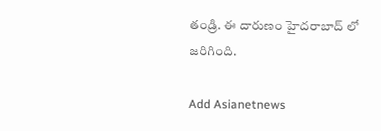తండ్రి. ఈ దారుణం హైదరాబాద్ లో జరిగింది.

Add Asianetnews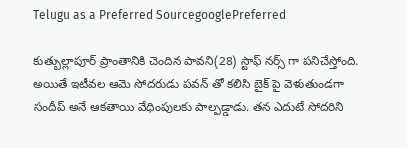Telugu as a Preferred SourcegooglePreferred

కుత్బుల్లాపూర్ ప్రాంతానికి చెందిన పావని(28) స్టాఫ్ నర్స్ గా పనిచేస్తోంది. అయితే ఇటీవల ఆమె సోదరుడు పవన్ తో కలిసి బైక్ పై వెళుతుండగా సందీప్ అనే ఆకతాయి వేధింపులకు పాల్పడ్డాడు. తన ఎదుటే సోదరిని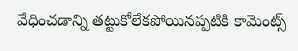వేధించడాన్ని తట్టుకోలేకపోయినప్పటికి కామెంట్స్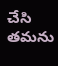చేసి తమను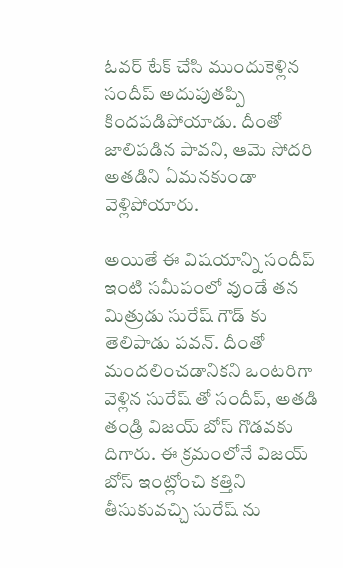ఓవర్ టేక్ చేసి ముందుకెళ్లిన సందీప్ అదుపుతప్పి కిందపడిపోయాడు. దీంతో జాలిపడిన పావని, ఆమె సోదరి అతడిని ఏమనకుండా వెళ్లిపోయారు.

అయితే ఈ విషయాన్ని సందీప్ ఇంటి సమీపంలో వుండే తన మిత్రుడు సురేష్ గౌడ్ కు తెలిపాడు పవన్. దీంతో మందలించడానికని ఒంటరిగా వెళ్లిన సురేష్ తో సందీప్, అతడి తండ్రి విజయ్ బోస్ గొడవకు దిగారు. ఈ క్రమంలోనే విజయ్ బోస్ ఇంట్లోంచి కత్తిని తీసుకువచ్చి సురేష్ ను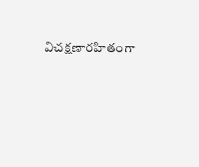విచక్షణారహితంగా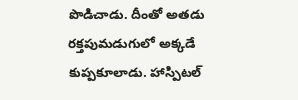పొడిచాడు. దీంతో అతడు రక్తపుమడుగులో అక్కడే కుప్పకూలాడు. హాస్పిటల్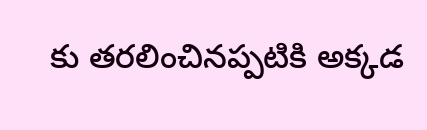కు తరలించినప్పటికి అక్కడ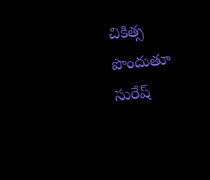చికిత్స పొందుతూ సురేష్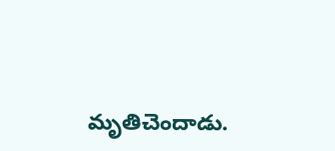మృతిచెందాడు.